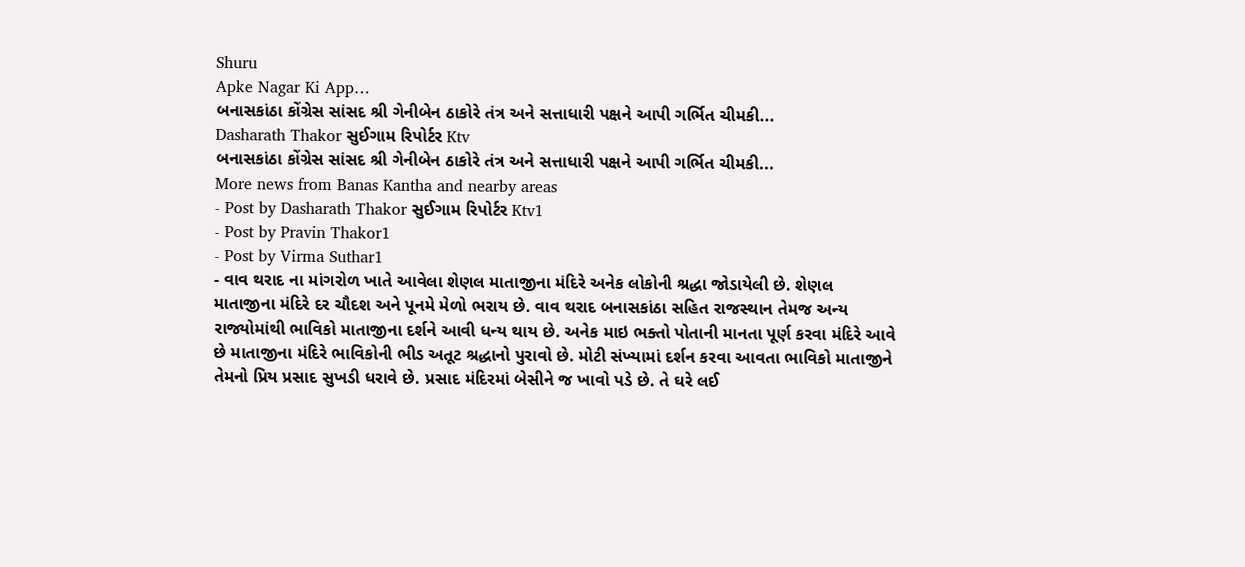Shuru
Apke Nagar Ki App…
બનાસકાંઠા કોંગ્રેસ સાંસદ શ્રી ગેનીબેન ઠાકોરે તંત્ર અને સત્તાધારી પક્ષને આપી ગર્ભિત ચીમકી...
Dasharath Thakor સુઈગામ રિપોર્ટર Ktv
બનાસકાંઠા કોંગ્રેસ સાંસદ શ્રી ગેનીબેન ઠાકોરે તંત્ર અને સત્તાધારી પક્ષને આપી ગર્ભિત ચીમકી...
More news from Banas Kantha and nearby areas
- Post by Dasharath Thakor સુઈગામ રિપોર્ટર Ktv1
- Post by Pravin Thakor1
- Post by Virma Suthar1
- વાવ થરાદ ના માંગરોળ ખાતે આવેલા શેણલ માતાજીના મંદિરે અનેક લોકોની શ્રદ્ધા જોડાયેલી છે. શેણલ માતાજીના મંદિરે દર ચૌદશ અને પૂનમે મેળો ભરાય છે. વાવ થરાદ બનાસકાંઠા સહિત રાજસ્થાન તેમજ અન્ય રાજ્યોમાંથી ભાવિકો માતાજીના દર્શને આવી ધન્ય થાય છે. અનેક માઇ ભક્તો પોતાની માનતા પૂર્ણ કરવા મંદિરે આવે છે માતાજીના મંદિરે ભાવિકોની ભીડ અતૂટ શ્રદ્ધાનો પુરાવો છે. મોટી સંખ્યામાં દર્શન કરવા આવતા ભાવિકો માતાજીને તેમનો પ્રિય પ્રસાદ સુખડી ધરાવે છે. પ્રસાદ મંદિરમાં બેસીને જ ખાવો પડે છે. તે ઘરે લઈ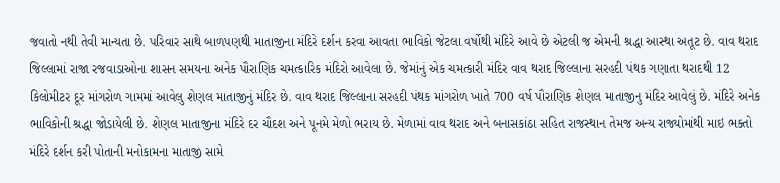જવાતો નથી તેવી માન્યતા છે. પરિવાર સાથે બાળપણથી માતાજીના મંદિરે દર્શન કરવા આવતા ભાવિકો જેટલા વર્ષોથી મંદિરે આવે છે એટલી જ એમની શ્રદ્ધા આસ્થા અતૂટ છે. વાવ થરાદ જિલ્લામાં રાજા રજવાડાઓના શાસન સમયના અનેક પૌરાણિક ચમત્કારિક મંદિરો આવેલા છે. જેમાંનું એક ચમત્કારી મંદિર વાવ થરાદ જિલ્લાના સરહદી પંથક ગણાતા થરાદથી 12 કિલોમીટર દૂર માંગરોળ ગામમાં આવેલુ શેણલ માતાજીનું મંદિર છે. વાવ થરાદ જિલ્લાના સરહદી પંથક માંગરોળ ખાતે 700 વર્ષ પૌરાણિક શેણલ માતાજીનુ મંદિર આવેલું છે. મંદિરે અનેક ભાવિકોની શ્રદ્ધા જોડાયેલી છે. શેણલ માતાજીના મંદિરે દર ચૌદશ અને પૂનમે મેળો ભરાય છે. મેળામાં વાવ થરાદ અને બનાસકાંઠા સહિત રાજસ્થાન તેમજ અન્ય રાજ્યોમાંથી માઇ ભક્તો મંદિરે દર્શન કરી પોતાની મનોકામના માતાજી સામે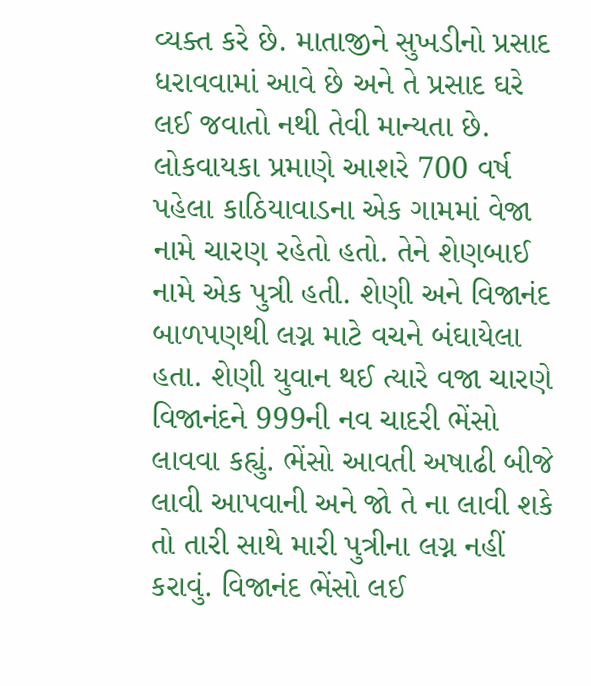વ્યક્ત કરે છે. માતાજીને સુખડીનો પ્રસાદ ધરાવવામાં આવે છે અને તે પ્રસાદ ઘરે લઈ જવાતો નથી તેવી માન્યતા છે. લોકવાયકા પ્રમાણે આશરે 700 વર્ષ પહેલા કાઠિયાવાડના એક ગામમાં વેજા નામે ચારણ રહેતો હતો. તેને શેણબાઈ નામે એક પુત્રી હતી. શેણી અને વિજાનંદ બાળપણથી લગ્ન માટે વચને બંઘાયેલા હતા. શેણી યુવાન થઈ ત્યારે વજા ચારણે વિજાનંદને 999ની નવ ચાદરી ભેંસો લાવવા કહ્યું. ભેંસો આવતી અષાઢી બીજે લાવી આપવાની અને જો તે ના લાવી શકે તો તારી સાથે મારી પુત્રીના લગ્ન નહીં કરાવું. વિજાનંદ ભેંસો લઈ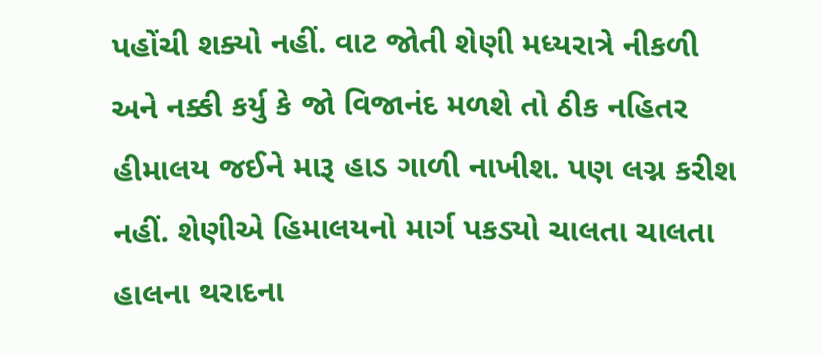પહોંચી શક્યો નહીં. વાટ જોતી શેણી મધ્યરાત્રે નીકળી અને નક્કી કર્યુ કે જો વિજાનંદ મળશે તો ઠીક નહિતર હીમાલય જઈને મારૂ હાડ ગાળી નાખીશ. પણ લગ્ન કરીશ નહીં. શેણીએ હિમાલયનો માર્ગ પકડ્યો ચાલતા ચાલતા હાલના થરાદના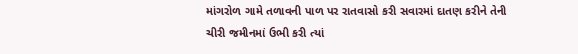માંગરોળ ગામે તળાવની પાળ પર રાતવાસો કરી સવારમાં દાતણ કરીને તેની ચીરી જમીનમાં ઉભી કરી ત્યાં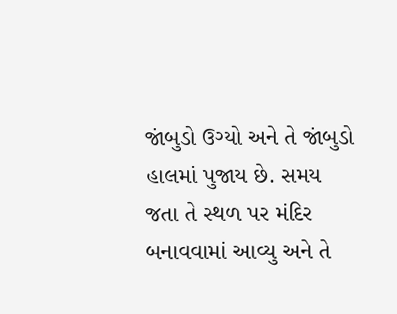જાંબુડો ઉગ્યો અને તે જાંબુડો હાલમાં પુજાય છે. સમય જતા તે સ્થળ પર મંદિર બનાવવામાં આવ્યુ અને તે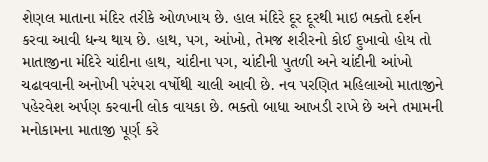શેણલ માતાના મંદિર તરીકે ઓળખાય છે. હાલ મંદિરે દૂર દૂરથી માઇ ભક્તો દર્શન કરવા આવી ધન્ય થાય છે. હાથ, પગ, આંખો, તેમજ શરીરનો કોઈ દુખાવો હોય તો માતાજીના મંદિરે ચાંદીના હાથ, ચાંદીના પગ, ચાંદીની પુતળી અને ચાંદીની આંખો ચઢાવવાની અનોખી પરંપરા વર્ષોથી ચાલી આવી છે. નવ પરણિત મહિલાઓ માતાજીને પહેરવેશ અર્પણ કરવાની લોક વાયકા છે. ભક્તો બાધા આખડી રાખે છે અને તમામની મનોકામના માતાજી પૂર્ણ કરે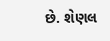છે. શેણલ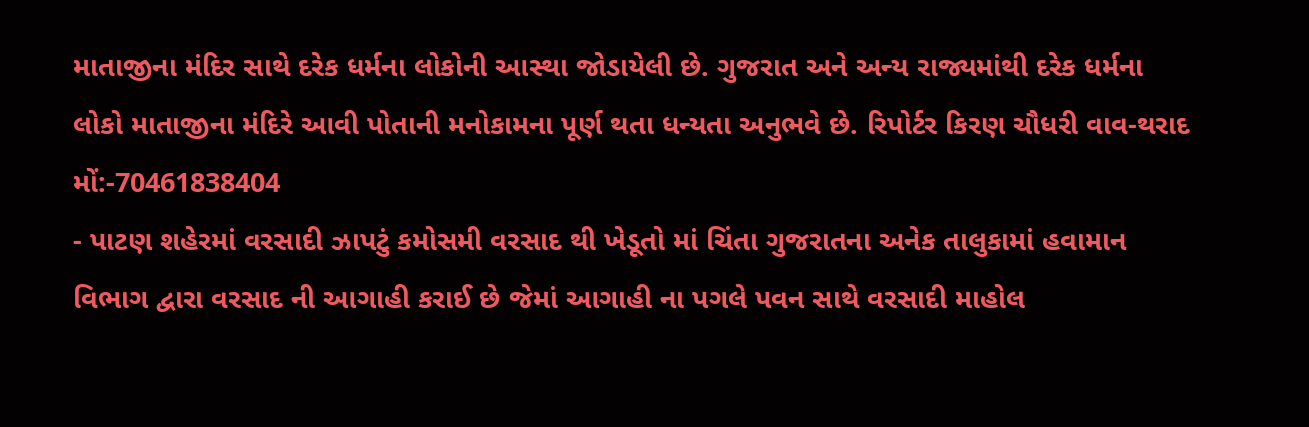માતાજીના મંદિર સાથે દરેક ધર્મના લોકોની આસ્થા જોડાયેલી છે. ગુજરાત અને અન્ય રાજ્યમાંથી દરેક ધર્મના લોકો માતાજીના મંદિરે આવી પોતાની મનોકામના પૂર્ણ થતા ધન્યતા અનુભવે છે. રિપોર્ટર કિરણ ચૌધરી વાવ-થરાદ મોં:-70461838404
- પાટણ શહેરમાં વરસાદી ઝાપટું કમોસમી વરસાદ થી ખેડૂતો માં ચિંતા ગુજરાતના અનેક તાલુકામાં હવામાન વિભાગ દ્વારા વરસાદ ની આગાહી કરાઈ છે જેમાં આગાહી ના પગલે પવન સાથે વરસાદી માહોલ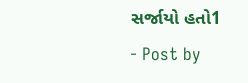સર્જાયો હતો1
- Post by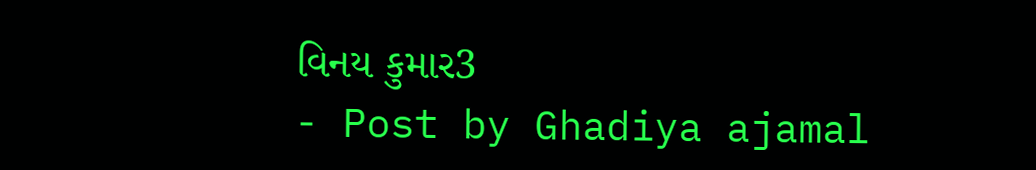વિનય કુમાર3
- Post by Ghadiya ajamal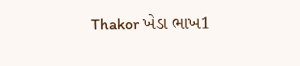Thakor ખેડા ભાખ1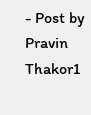- Post by Pravin Thakor1